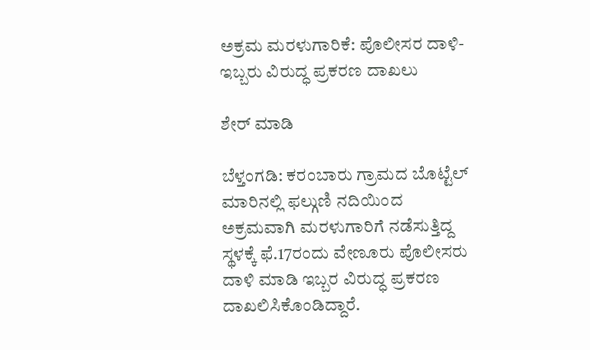ಅಕ್ರಮ ಮರಳುಗಾರಿಕೆ: ಪೊಲೀಸರ ದಾಳಿ- ಇಬ್ಬರು ವಿರುದ್ಧ ಪ್ರಕರಣ ದಾಖಲು

ಶೇರ್ ಮಾಡಿ

ಬೆಳ್ತಂಗಡಿ: ಕರಂಬಾರು ಗ್ರಾಮದ ಬೊಟ್ಟೆಲ್ ಮಾರಿನಲ್ಲಿ ಫಲ್ಗುಣಿ ನದಿಯಿಂದ ಅಕ್ರಮವಾಗಿ ಮರಳುಗಾರಿಗೆ ನಡೆಸುತ್ತಿದ್ದ ಸ್ಥಳಕ್ಕೆ ಫೆ.17ರಂದು ವೇಣೂರು ಪೊಲೀಸರು ದಾಳಿ ಮಾಡಿ ಇಬ್ಬರ ವಿರುದ್ಧ ಪ್ರಕರಣ ದಾಖಲಿಸಿಕೊಂಡಿದ್ದಾರೆ.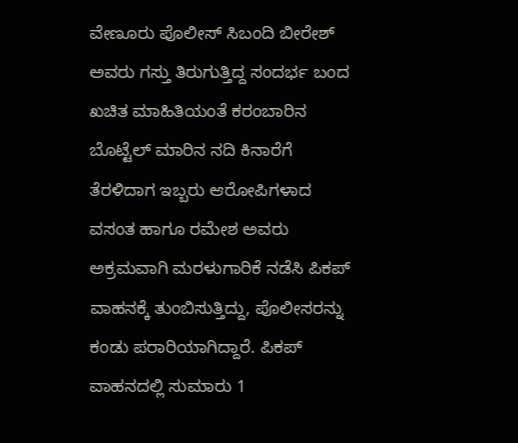ವೇಣೂರು ಪೊಲೀಸ್ ಸಿಬಂದಿ ಬೀರೇಶ್ ಅವರು ಗಸ್ತು ತಿರುಗುತ್ತಿದ್ದ ಸಂದರ್ಭ ಬಂದ ಖಚಿತ ಮಾಹಿತಿಯಂತೆ ಕರಂಬಾರಿನ ಬೊಟ್ಟೆಲ್ ಮಾರಿನ ನದಿ ಕಿನಾರೆಗೆ ತೆರಳಿದಾಗ ಇಬ್ಬರು ಆರೋಪಿಗಳಾದ ವಸಂತ ಹಾಗೂ ರಮೇಶ ಅವರು ಅಕ್ರಮವಾಗಿ ಮರಳುಗಾರಿಕೆ ನಡೆಸಿ ಪಿಕಪ್ ವಾಹನಕ್ಕೆ ತುಂಬಿಸುತ್ತಿದ್ದು, ಪೊಲೀಸರನ್ನು ಕಂಡು ಪರಾರಿಯಾಗಿದ್ದಾರೆ. ಪಿಕಪ್ ವಾಹನದಲ್ಲಿ ಸುಮಾರು 1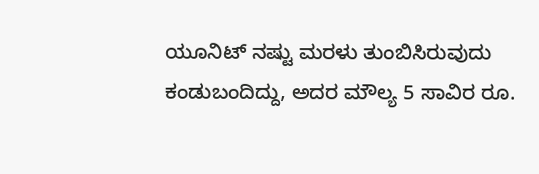ಯೂನಿಟ್ ನಷ್ಟು ಮರಳು ತುಂಬಿಸಿರುವುದು ಕಂಡುಬಂದಿದ್ದು, ಅದರ ಮೌಲ್ಯ 5 ಸಾವಿರ ರೂ.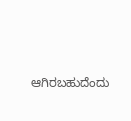ಆಗಿರಬಹುದೆಂದು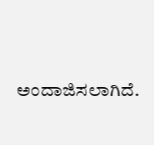ಅಂದಾಜಿಸಲಾಗಿದೆ.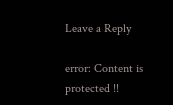Leave a Reply

error: Content is protected !!